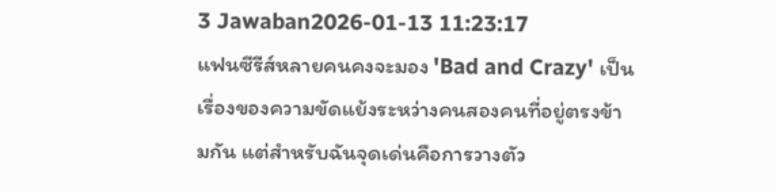3 Jawaban2026-01-13 11:23:17
แฟนซีรีส์หลายคนคงจะมอง 'Bad and Crazy' เป็นเรื่องของความขัดแย้งระหว่างคนสองคนที่อยู่ตรงข้ามกัน แต่สำหรับฉันจุดเด่นคือการวางตัว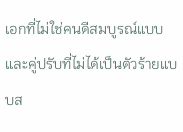เอกที่ไม่ใช่คนดีสมบูรณ์แบบและคู่ปรับที่ไม่ได้เป็นตัวร้ายแบบส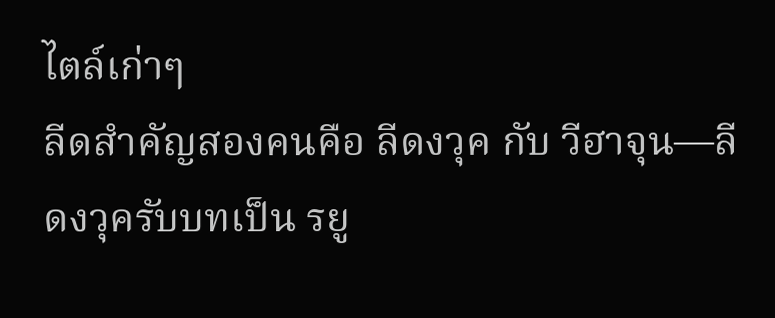ไตล์เก่าๆ
ลีดสำคัญสองคนคือ ลีดงวุค กับ วีฮาจุน—ลีดงวุครับบทเป็น รยู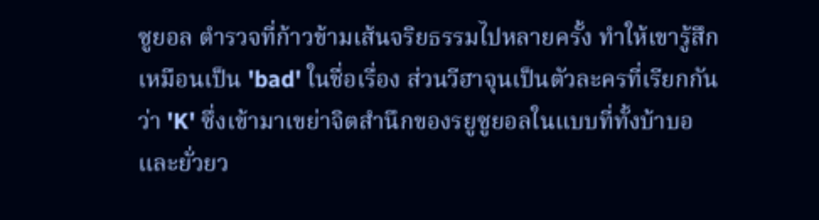ซูยอล ตำรวจที่ก้าวข้ามเส้นจริยธรรมไปหลายครั้ง ทำให้เขารู้สึกเหมือนเป็น 'bad' ในชื่อเรื่อง ส่วนวีฮาจุนเป็นตัวละครที่เรียกกันว่า 'K' ซึ่งเข้ามาเขย่าจิตสำนึกของรยูซูยอลในแบบที่ทั้งบ้าบอและยั่วยว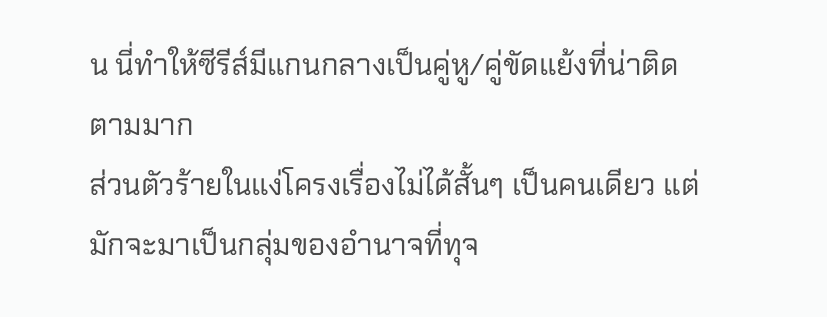น นี่ทำให้ซีรีส์มีแกนกลางเป็นคู่หู/คู่ขัดแย้งที่น่าติดตามมาก
ส่วนตัวร้ายในแง่โครงเรื่องไม่ได้สั้นๆ เป็นคนเดียว แต่มักจะมาเป็นกลุ่มของอำนาจที่ทุจ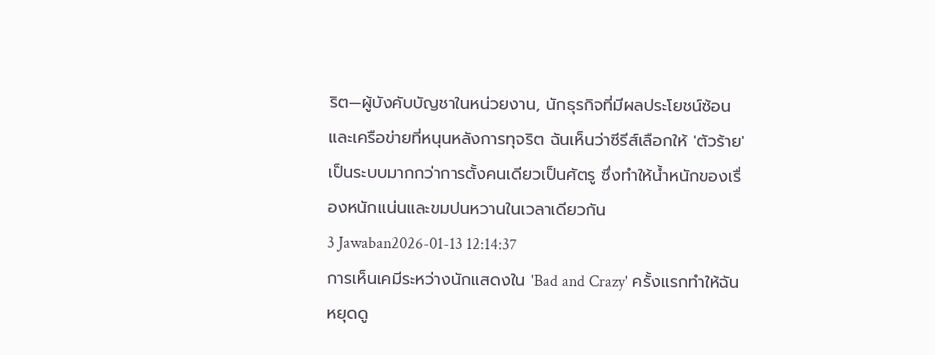ริต—ผู้บังคับบัญชาในหน่วยงาน, นักธุรกิจที่มีผลประโยชน์ซ้อน และเครือข่ายที่หนุนหลังการทุจริต ฉันเห็นว่าซีรีส์เลือกให้ 'ตัวร้าย' เป็นระบบมากกว่าการตั้งคนเดียวเป็นศัตรู ซึ่งทำให้น้ำหนักของเรื่องหนักแน่นและขมปนหวานในเวลาเดียวกัน
3 Jawaban2026-01-13 12:14:37
การเห็นเคมีระหว่างนักแสดงใน 'Bad and Crazy' ครั้งแรกทำให้ฉันหยุดดู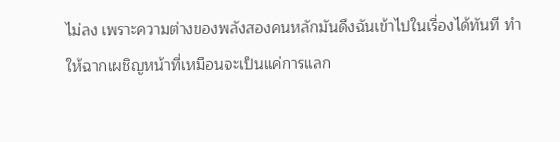ไม่ลง เพราะความต่างของพลังสองคนหลักมันดึงฉันเข้าไปในเรื่องได้ทันที ทำให้ฉากเผชิญหน้าที่เหมือนจะเป็นแค่การแลก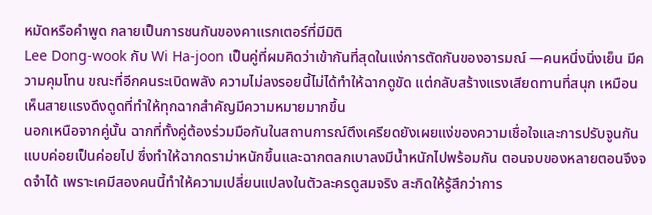หมัดหรือคำพูด กลายเป็นการชนกันของคาแรกเตอร์ที่มีมิติ
Lee Dong-wook กับ Wi Ha-joon เป็นคู่ที่ผมคิดว่าเข้ากันที่สุดในแง่การตัดกันของอารมณ์ —คนหนึ่งนิ่งเย็น มีความคุมโทน ขณะที่อีกคนระเบิดพลัง ความไม่ลงรอยนี้ไม่ได้ทำให้ฉากดูขัด แต่กลับสร้างแรงเสียดทานที่สนุก เหมือนเห็นสายแรงดึงดูดที่ทำให้ทุกฉากสำคัญมีความหมายมากขึ้น
นอกเหนือจากคู่นั้น ฉากที่ทั้งคู่ต้องร่วมมือกันในสถานการณ์ตึงเครียดยังเผยแง่ของความเชื่อใจและการปรับจูนกันแบบค่อยเป็นค่อยไป ซึ่งทำให้ฉากดราม่าหนักขึ้นและฉากตลกเบาลงมีน้ำหนักไปพร้อมกัน ตอนจบของหลายตอนจึงจดจำได้ เพราะเคมีสองคนนี้ทำให้ความเปลี่ยนแปลงในตัวละครดูสมจริง สะกิดให้รู้สึกว่าการ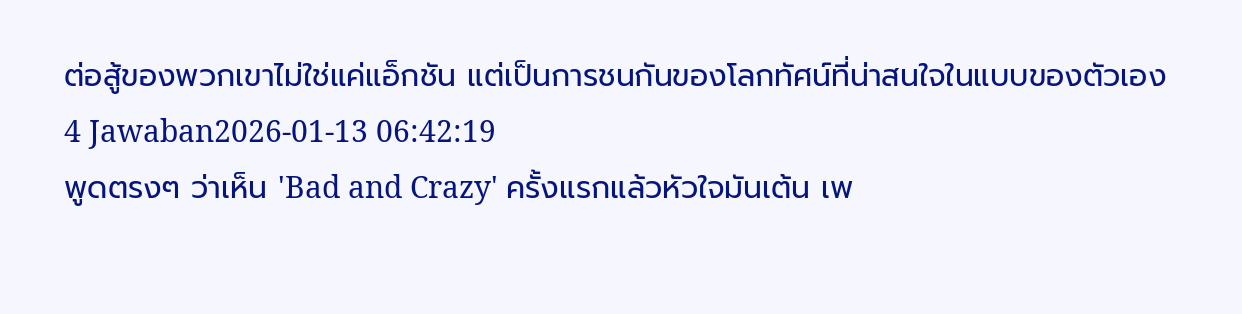ต่อสู้ของพวกเขาไม่ใช่แค่แอ็กชัน แต่เป็นการชนกันของโลกทัศน์ที่น่าสนใจในแบบของตัวเอง
4 Jawaban2026-01-13 06:42:19
พูดตรงๆ ว่าเห็น 'Bad and Crazy' ครั้งแรกแล้วหัวใจมันเต้น เพ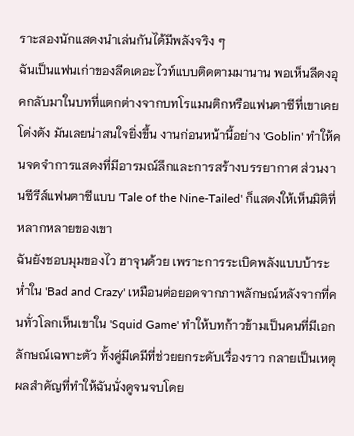ราะสองนักแสดงนำเล่นกันได้มีพลังจริง ๆ
ฉันเป็นแฟนเก่าของลีดเดอะไวท์แบบติดตามมานาน พอเห็นลีดงอุคกลับมาในบทที่แตกต่างจากบทโรแมนติกหรือแฟนตาซีที่เขาเคยโด่งดัง มันเลยน่าสนใจยิ่งขึ้น งานก่อนหน้านี้อย่าง 'Goblin' ทำให้คนจดจำการแสดงที่มีอารมณ์ลึกและการสร้างบรรยากาศ ส่วนงานซีรีส์แฟนตาซีแบบ 'Tale of the Nine-Tailed' ก็แสดงให้เห็นมิติที่หลากหลายของเขา
ฉันยังชอบมุมของไว ฮาจุนด้วย เพราะการระเบิดพลังแบบบ้าระห่ำใน 'Bad and Crazy' เหมือนต่อยอดจากภาพลักษณ์หลังจากที่คนทั่วโลกเห็นเขาใน 'Squid Game' ทำให้บทก้าวข้ามเป็นคนที่มีเอกลักษณ์เฉพาะตัว ทั้งคู่มีเคมีที่ช่วยยกระดับเรื่องราว กลายเป็นเหตุผลสำคัญที่ทำให้ฉันนั่งดูจนจบโดย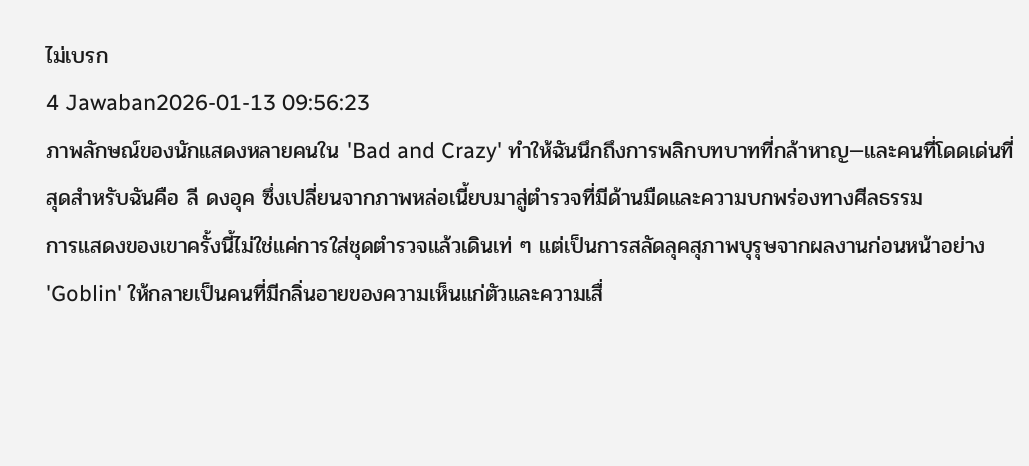ไม่เบรก
4 Jawaban2026-01-13 09:56:23
ภาพลักษณ์ของนักแสดงหลายคนใน 'Bad and Crazy' ทำให้ฉันนึกถึงการพลิกบทบาทที่กล้าหาญ—และคนที่โดดเด่นที่สุดสำหรับฉันคือ ลี ดงอุค ซึ่งเปลี่ยนจากภาพหล่อเนี้ยบมาสู่ตำรวจที่มีด้านมืดและความบกพร่องทางศีลธรรม
การแสดงของเขาครั้งนี้ไม่ใช่แค่การใส่ชุดตำรวจแล้วเดินเท่ ๆ แต่เป็นการสลัดลุคสุภาพบุรุษจากผลงานก่อนหน้าอย่าง 'Goblin' ให้กลายเป็นคนที่มีกลิ่นอายของความเห็นแก่ตัวและความเสื่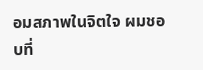อมสภาพในจิตใจ ผมชอบที่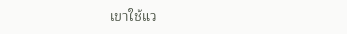เขาใช้แว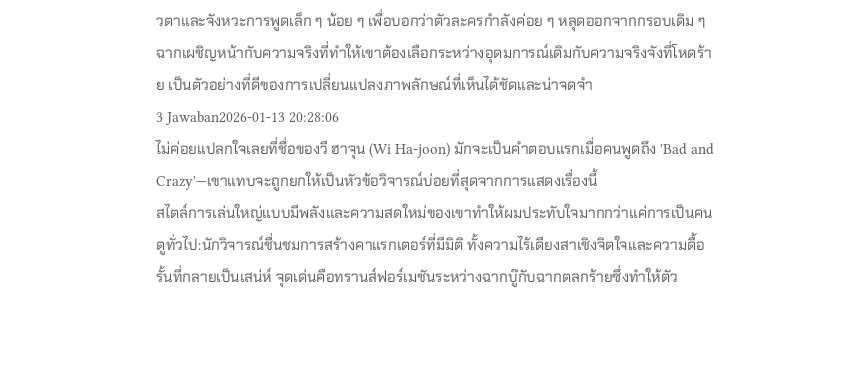วตาและจังหวะการพูดเล็ก ๆ น้อย ๆ เพื่อบอกว่าตัวละครกำลังค่อย ๆ หลุดออกจากกรอบเดิม ๆ ฉากเผชิญหน้ากับความจริงที่ทำให้เขาต้องเลือกระหว่างอุดมการณ์เดิมกับความจริงจังที่โหดร้าย เป็นตัวอย่างที่ดีของการเปลี่ยนแปลงภาพลักษณ์ที่เห็นได้ชัดและน่าจดจำ
3 Jawaban2026-01-13 20:28:06
ไม่ค่อยแปลกใจเลยที่ชื่อของวี ฮาจุน (Wi Ha-joon) มักจะเป็นคำตอบแรกเมื่อคนพูดถึง 'Bad and Crazy'—เขาแทบจะถูกยกให้เป็นหัวข้อวิจารณ์บ่อยที่สุดจากการแสดงเรื่องนี้
สไตล์การเล่นใหญ่แบบมีพลังและความสดใหม่ของเขาทำให้ผมประทับใจมากกว่าแค่การเป็นคนดูทั่วไป:นักวิจารณ์ชื่นชมการสร้างคาแรกเตอร์ที่มีมิติ ทั้งความไร้เดียงสาเชิงจิตใจและความดื้อรั้นที่กลายเป็นเสน่ห์ จุดเด่นคือทรานส์ฟอร์เมชันระหว่างฉากบู๊กับฉากตลกร้ายซึ่งทำให้ตัว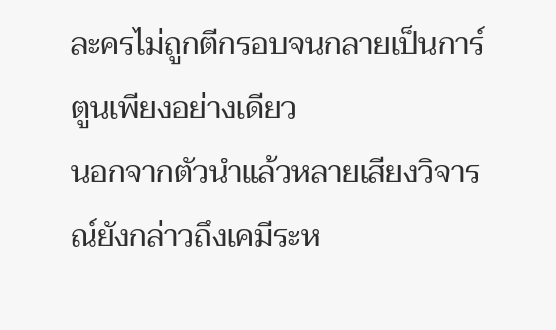ละครไม่ถูกตีกรอบจนกลายเป็นการ์ตูนเพียงอย่างเดียว
นอกจากตัวนำแล้วหลายเสียงวิจารณ์ยังกล่าวถึงเคมีระห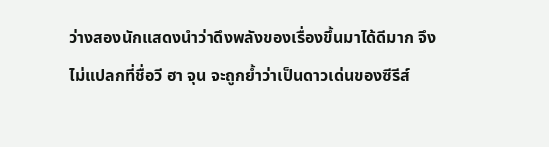ว่างสองนักแสดงนำว่าดึงพลังของเรื่องขึ้นมาได้ดีมาก จึงไม่แปลกที่ชื่อวี ฮา จุน จะถูกย้ำว่าเป็นดาวเด่นของซีรีส์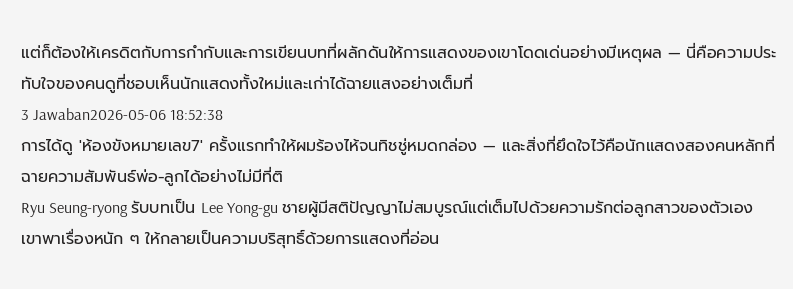แต่ก็ต้องให้เครดิตกับการกำกับและการเขียนบทที่ผลักดันให้การแสดงของเขาโดดเด่นอย่างมีเหตุผล — นี่คือความประทับใจของคนดูที่ชอบเห็นนักแสดงทั้งใหม่และเก่าได้ฉายแสงอย่างเต็มที่
3 Jawaban2026-05-06 18:52:38
การได้ดู 'ห้องขังหมายเลข7' ครั้งแรกทำให้ผมร้องไห้จนทิชชู่หมดกล่อง — และสิ่งที่ยึดใจไว้คือนักแสดงสองคนหลักที่ฉายความสัมพันธ์พ่อ-ลูกได้อย่างไม่มีที่ติ
Ryu Seung-ryong รับบทเป็น Lee Yong-gu ชายผู้มีสติปัญญาไม่สมบูรณ์แต่เต็มไปด้วยความรักต่อลูกสาวของตัวเอง เขาพาเรื่องหนัก ๆ ให้กลายเป็นความบริสุทธิ์ด้วยการแสดงที่อ่อน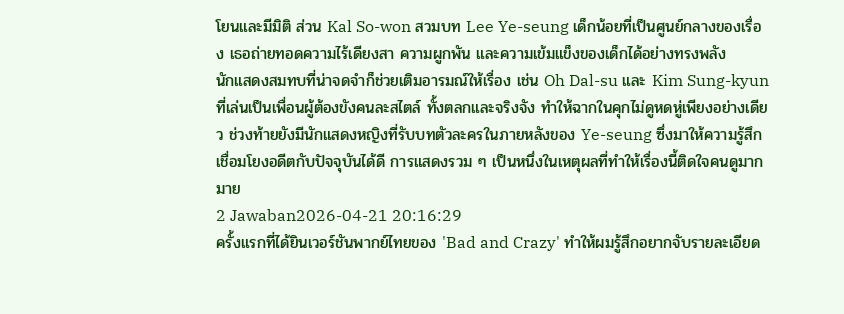โยนและมีมิติ ส่วน Kal So-won สวมบท Lee Ye-seung เด็กน้อยที่เป็นศูนย์กลางของเรื่อง เธอถ่ายทอดความไร้เดียงสา ความผูกพัน และความเข้มแข็งของเด็กได้อย่างทรงพลัง
นักแสดงสมทบที่น่าจดจำก็ช่วยเติมอารมณ์ให้เรื่อง เช่น Oh Dal-su และ Kim Sung-kyun ที่เล่นเป็นเพื่อนผู้ต้องขังคนละสไตล์ ทั้งตลกและจริงจัง ทำให้ฉากในคุกไม่ดูหดหู่เพียงอย่างเดียว ช่วงท้ายยังมีนักแสดงหญิงที่รับบทตัวละครในภายหลังของ Ye-seung ซึ่งมาให้ความรู้สึกเชื่อมโยงอดีตกับปัจจุบันได้ดี การแสดงรวม ๆ เป็นหนึ่งในเหตุผลที่ทำให้เรื่องนี้ติดใจคนดูมากมาย
2 Jawaban2026-04-21 20:16:29
ครั้งแรกที่ได้ยินเวอร์ชันพากย์ไทยของ 'Bad and Crazy' ทำให้ผมรู้สึกอยากจับรายละเอียด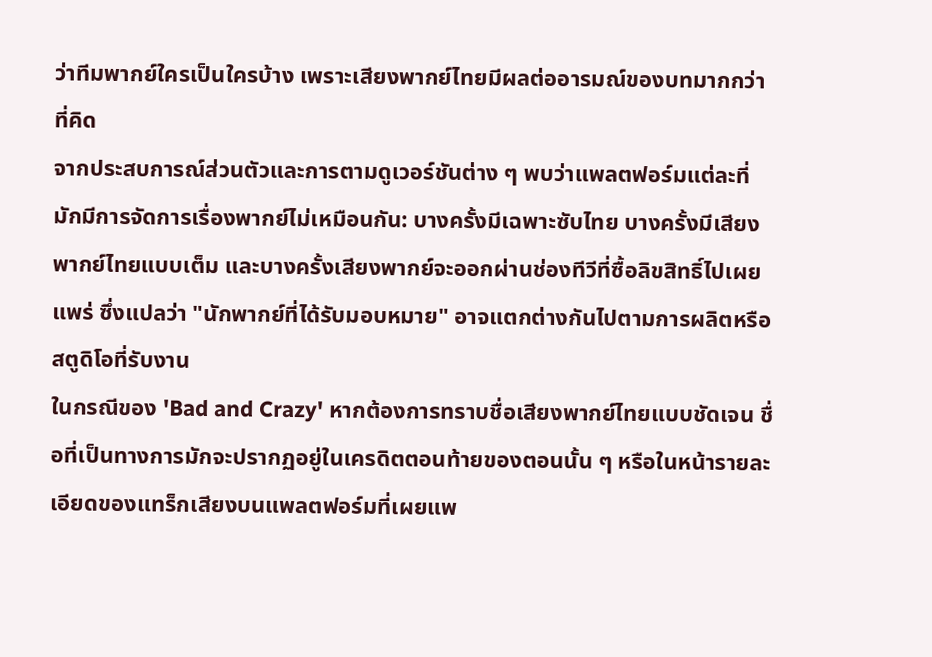ว่าทีมพากย์ใครเป็นใครบ้าง เพราะเสียงพากย์ไทยมีผลต่ออารมณ์ของบทมากกว่าที่คิด
จากประสบการณ์ส่วนตัวและการตามดูเวอร์ชันต่าง ๆ พบว่าแพลตฟอร์มแต่ละที่มักมีการจัดการเรื่องพากย์ไม่เหมือนกัน: บางครั้งมีเฉพาะซับไทย บางครั้งมีเสียงพากย์ไทยแบบเต็ม และบางครั้งเสียงพากย์จะออกผ่านช่องทีวีที่ซื้อลิขสิทธิ์ไปเผยแพร่ ซึ่งแปลว่า "นักพากย์ที่ได้รับมอบหมาย" อาจแตกต่างกันไปตามการผลิตหรือสตูดิโอที่รับงาน
ในกรณีของ 'Bad and Crazy' หากต้องการทราบชื่อเสียงพากย์ไทยแบบชัดเจน ชื่อที่เป็นทางการมักจะปรากฏอยู่ในเครดิตตอนท้ายของตอนนั้น ๆ หรือในหน้ารายละเอียดของแทร็กเสียงบนแพลตฟอร์มที่เผยแพ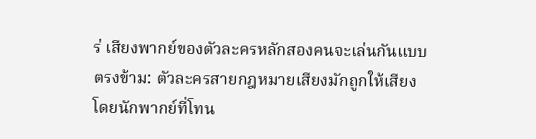ร่ เสียงพากย์ของตัวละครหลักสองคนจะเล่นกันแบบตรงข้าม: ตัวละครสายกฎหมายเสียงมักถูกให้เสียงโดยนักพากย์ที่โทน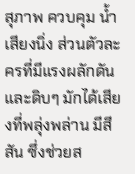สุภาพ ควบคุม น้ำเสียงนิ่ง ส่วนตัวละครที่มีแรงผลักดันและดิบๆ มักได้เสียงที่พลุ่งพล่าน มีสีสัน ซึ่งช่วยส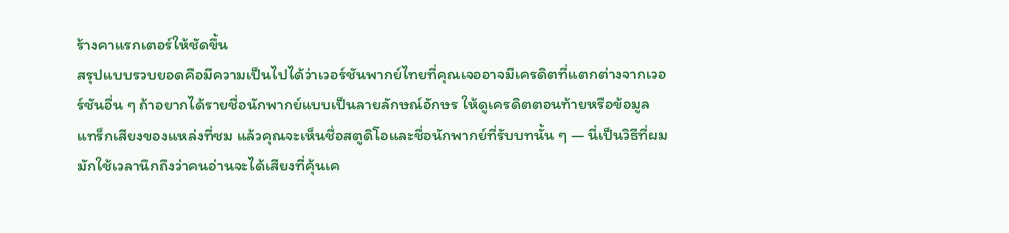ร้างคาแรกเตอร์ให้ชัดขึ้น
สรุปแบบรวบยอดคือมีความเป็นไปได้ว่าเวอร์ชันพากย์ไทยที่คุณเจออาจมีเครดิตที่แตกต่างจากเวอร์ชันอื่น ๆ ถ้าอยากได้รายชื่อนักพากย์แบบเป็นลายลักษณ์อักษร ให้ดูเครดิตตอนท้ายหรือข้อมูลแทร็กเสียงของแหล่งที่ชม แล้วคุณจะเห็นชื่อสตูดิโอและชื่อนักพากย์ที่รับบทนั้น ๆ — นี่เป็นวิธีที่ผมมักใช้เวลานึกถึงว่าคนอ่านจะได้เสียงที่คุ้นเค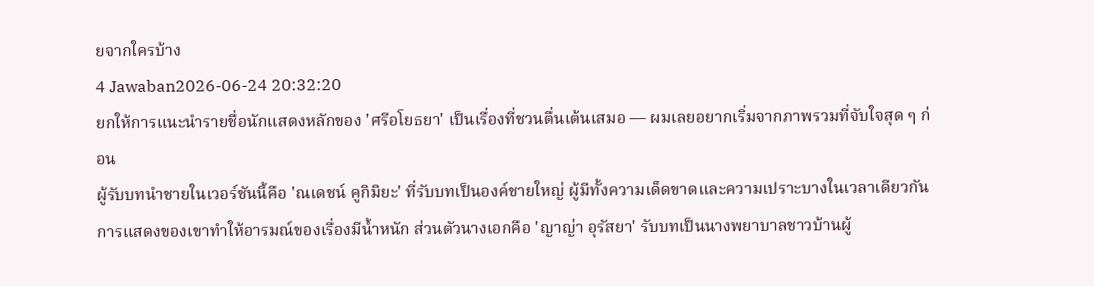ยจากใครบ้าง
4 Jawaban2026-06-24 20:32:20
ยกให้การแนะนำรายชื่อนักแสดงหลักของ 'ศรีอโยธยา' เป็นเรื่องที่ชวนตื่นเต้นเสมอ — ผมเลยอยากเริ่มจากภาพรวมที่จับใจสุด ๆ ก่อน
ผู้รับบทนำชายในเวอร์ชันนี้คือ 'ณเดชน์ คูกิมิยะ' ที่รับบทเป็นองค์ชายใหญ่ ผู้มีทั้งความเด็ดขาดและความเปราะบางในเวลาเดียวกัน การแสดงของเขาทำให้อารมณ์ของเรื่องมีน้ำหนัก ส่วนตัวนางเอกคือ 'ญาญ่า อุรัสยา' รับบทเป็นนางพยาบาลชาวบ้านผู้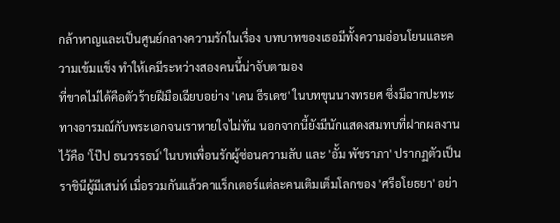กล้าหาญและเป็นศูนย์กลางความรักในเรื่อง บทบาทของเธอมีทั้งความอ่อนโยนและความเข้มแข็ง ทำให้เคมีระหว่างสองคนนี้น่าจับตามอง
ที่ขาดไม่ได้คือตัวร้ายฝีมือเฉียบอย่าง 'เคน ธีรเดช' ในบทขุนนางทรยศ ซึ่งมีฉากปะทะทางอารมณ์กับพระเอกจนเราหายใจไม่ทัน นอกจากนี้ยังมีนักแสดงสมทบที่ฝากผลงานไว้คือ 'โป๊ป ธนวรรธน์' ในบทเพื่อนรักผู้ซ่อนความลับ และ 'อั้ม พัชราภา' ปรากฏตัวเป็นราชินีผู้มีเสน่ห์ เมื่อรวมกันแล้วคาแร็กเตอร์แต่ละคนเติมเต็มโลกของ 'ศรีอโยธยา' อย่า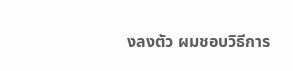งลงตัว ผมชอบวิธีการ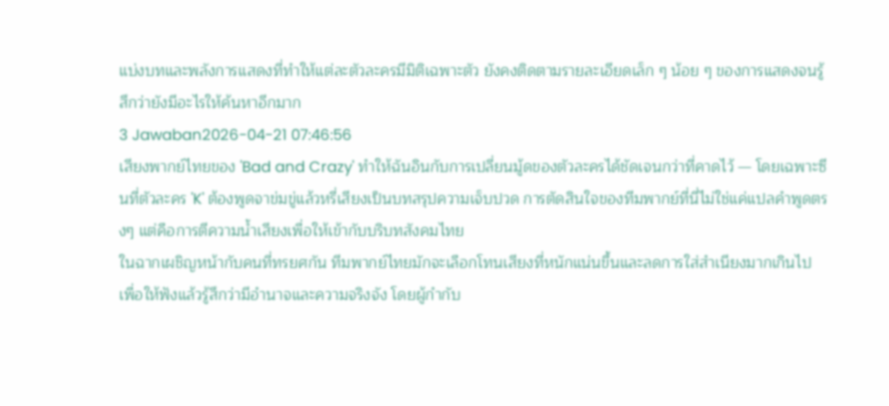แบ่งบทและพลังการแสดงที่ทำให้แต่ละตัวละครมีมิติเฉพาะตัว ยังคงติดตามรายละเอียดเล็ก ๆ น้อย ๆ ของการแสดงจนรู้สึกว่ายังมีอะไรให้ค้นหาอีกมาก
3 Jawaban2026-04-21 07:46:56
เสียงพากย์ไทยของ 'Bad and Crazy' ทำให้ฉันอินกับการเปลี่ยนมู้ดของตัวละครได้ชัดเจนกว่าที่คาดไว้ — โดยเฉพาะซีนที่ตัวละคร 'K' ต้องพูดจาข่มขู่แล้วหรี่เสียงเป็นบทสรุปความเจ็บปวด การตัดสินใจของทีมพากย์ที่นี่ไม่ใช่แค่แปลคำพูดตรงๆ แต่คือการตีความน้ำเสียงเพื่อให้เข้ากับบริบทสังคมไทย
ในฉากเผชิญหน้ากับคนที่ทรยศกัน ทีมพากย์ไทยมักจะเลือกโทนเสียงที่หนักแน่นขึ้นและลดการใส่สำเนียงมากเกินไป เพื่อให้ฟังแล้วรู้สึกว่ามีอำนาจและความจริงจัง โดยผู้กำกับ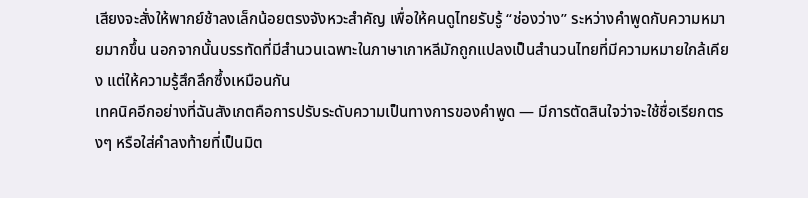เสียงจะสั่งให้พากย์ช้าลงเล็กน้อยตรงจังหวะสำคัญ เพื่อให้คนดูไทยรับรู้ “ช่องว่าง” ระหว่างคำพูดกับความหมายมากขึ้น นอกจากนั้นบรรทัดที่มีสำนวนเฉพาะในภาษาเกาหลีมักถูกแปลงเป็นสำนวนไทยที่มีความหมายใกล้เคียง แต่ให้ความรู้สึกลึกซึ้งเหมือนกัน
เทคนิคอีกอย่างที่ฉันสังเกตคือการปรับระดับความเป็นทางการของคำพูด — มีการตัดสินใจว่าจะใช้ชื่อเรียกตรงๆ หรือใส่คำลงท้ายที่เป็นมิต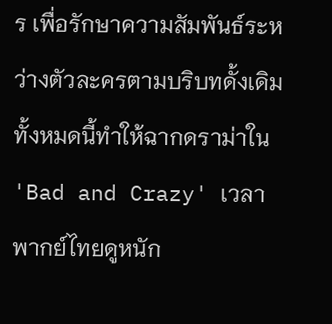ร เพื่อรักษาความสัมพันธ์ระหว่างตัวละครตามบริบทดั้งเดิม ทั้งหมดนี้ทำให้ฉากดราม่าใน 'Bad and Crazy' เวลาพากย์ไทยดูหนัก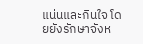แน่นและกินใจ โดยยังรักษาจังห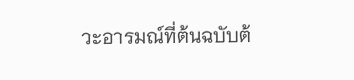วะอารมณ์ที่ต้นฉบับต้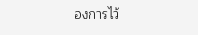องการไว้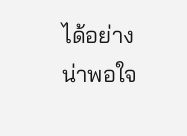ได้อย่างน่าพอใจ